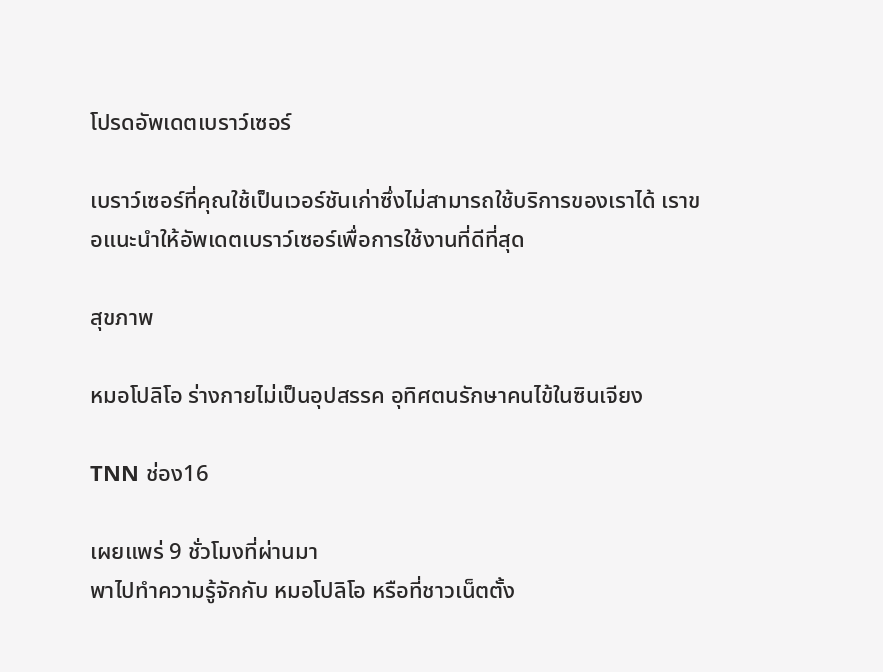โปรดอัพเดตเบราว์เซอร์

เบราว์เซอร์ที่คุณใช้เป็นเวอร์ชันเก่าซึ่งไม่สามารถใช้บริการของเราได้ เราขอแนะนำให้อัพเดตเบราว์เซอร์เพื่อการใช้งานที่ดีที่สุด

สุขภาพ

หมอโปลิโอ ร่างกายไม่เป็นอุปสรรค อุทิศตนรักษาคนไข้ในซินเจียง

TNN ช่อง16

เผยแพร่ 9 ชั่วโมงที่ผ่านมา
พาไปทำความรู้จักกับ หมอโปลิโอ หรือที่ชาวเน็ตตั้ง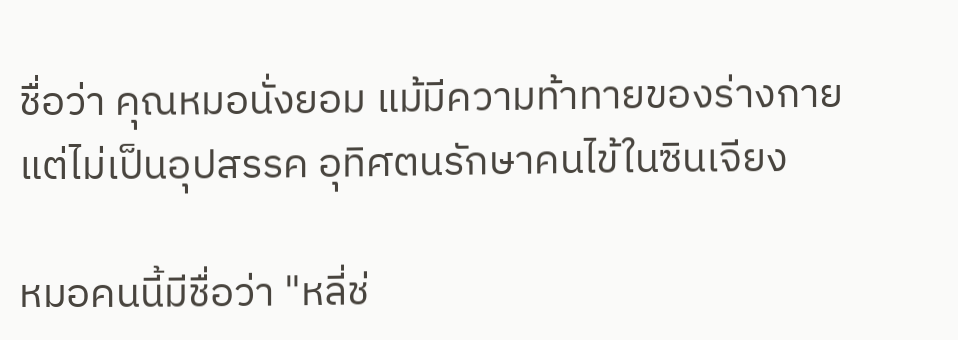ชื่อว่า คุณหมอนั่งยอม แม้มีความท้าทายของร่างกาย แต่ไม่เป็นอุปสรรค อุทิศตนรักษาคนไข้ในซินเจียง

หมอคนนี้มีชื่อว่า "หลี่ช่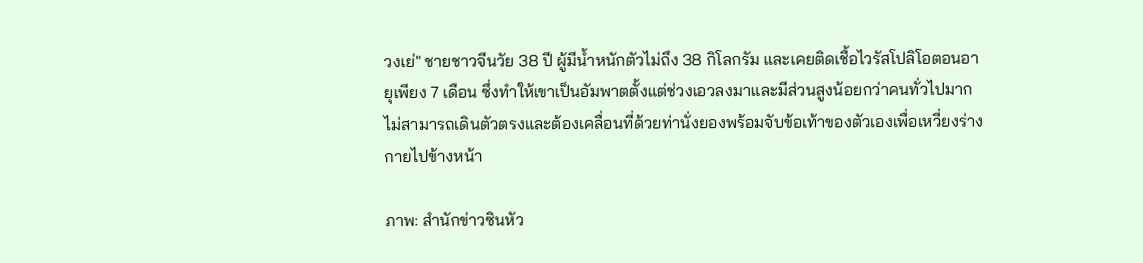วงเย่" ชายชาวจีนวัย 38 ปี ผู้มีน้ำหนักตัวไม่ถึง 38 กิโลกรัม และเคยติดเชื้อไวรัสโปลิโอตอนอายุเพียง 7 เดือน ซึ่งทำให้เขาเป็นอัมพาตตั้งแต่ช่วงเอวลงมาและมีส่วนสูงน้อยกว่าคนทั่วไปมาก ไม่สามารถเดินตัวตรงและต้องเคลื่อนที่ด้วยท่านั่งยองพร้อมจับข้อเท้าของตัวเองเพื่อเหวี่ยงร่างกายไปข้างหน้า

ภาพ: สำนักข่าวซินหัว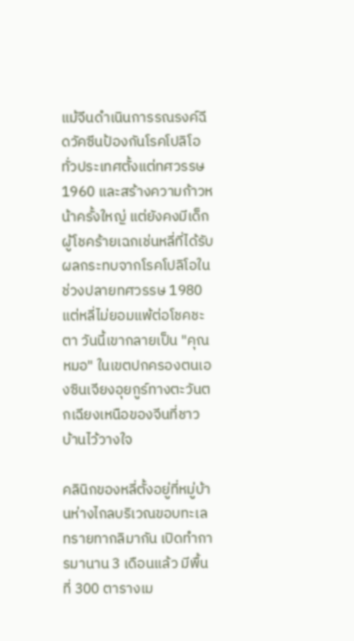แม้จีนดำเนินการรณรงค์ฉีดวัคซีนป้องกันโรคโปลิโอทั่วประเทศตั้งแต่ทศวรรษ 1960 และสร้างความก้าวหน้าครั้งใหญ่ แต่ยังคงมีเด็กผู้โชคร้ายเฉกเช่นหลี่ที่ได้รับผลกระทบจากโรคโปลิโอในช่วงปลายทศวรรษ 1980 แต่หลี่ไม่ยอมแพ้ต่อโชคชะตา วันนี้เขากลายเป็น "คุณหมอ" ในเขตปกครองตนเองซินเจียงอุยกูร์ทางตะวันตกเฉียงเหนือของจีนที่ชาวบ้านไว้วางใจ

คลินิกของหลี่ตั้งอยู่ที่หมู่บ้านห่างไกลบริเวณขอบทะเลทรายทากลิมากัน เปิดทำการมานาน 3 เดือนแล้ว มีพื้นที่ 300 ตารางเม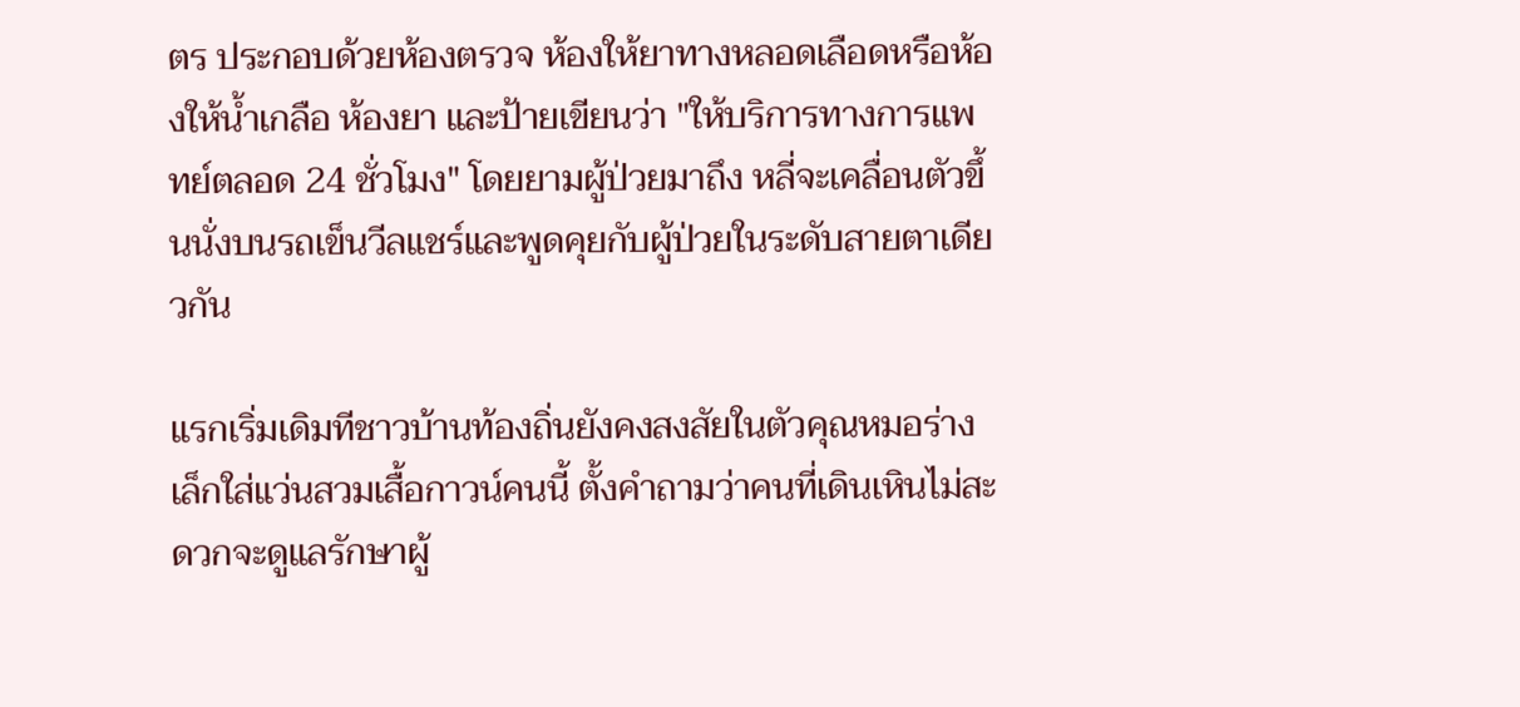ตร ประกอบด้วยห้องตรวจ ห้องให้ยาทางหลอดเลือดหรือห้องให้น้ำเกลือ ห้องยา และป้ายเขียนว่า "ให้บริการทางการแพทย์ตลอด 24 ชั่วโมง" โดยยามผู้ป่วยมาถึง หลี่จะเคลื่อนตัวขึ้นนั่งบนรถเข็นวีลแชร์และพูดคุยกับผู้ป่วยในระดับสายตาเดียวกัน

แรกเริ่มเดิมทีชาวบ้านท้องถิ่นยังคงสงสัยในตัวคุณหมอร่างเล็กใส่แว่นสวมเสื้อกาวน์คนนี้ ตั้งคำถามว่าคนที่เดินเหินไม่สะดวกจะดูแลรักษาผู้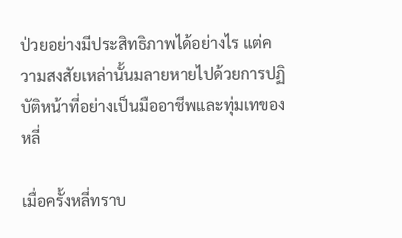ป่วยอย่างมีประสิทธิภาพได้อย่างไร แต่ความสงสัยเหล่านั้นมลายหายไปด้วยการปฏิบัติหน้าที่อย่างเป็นมืออาชีพและทุ่มเทของหลี่

เมื่อครั้งหลี่ทราบ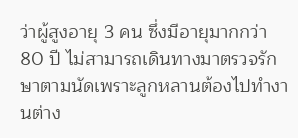ว่าผู้สูงอายุ 3 คน ซึ่งมีอายุมากกว่า 80 ปี ไม่สามารถเดินทางมาตรวจรักษาตามนัดเพราะลูกหลานต้องไปทำงานต่าง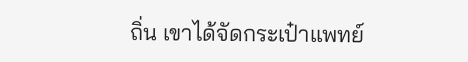ถิ่น เขาได้จัดกระเป๋าแพทย์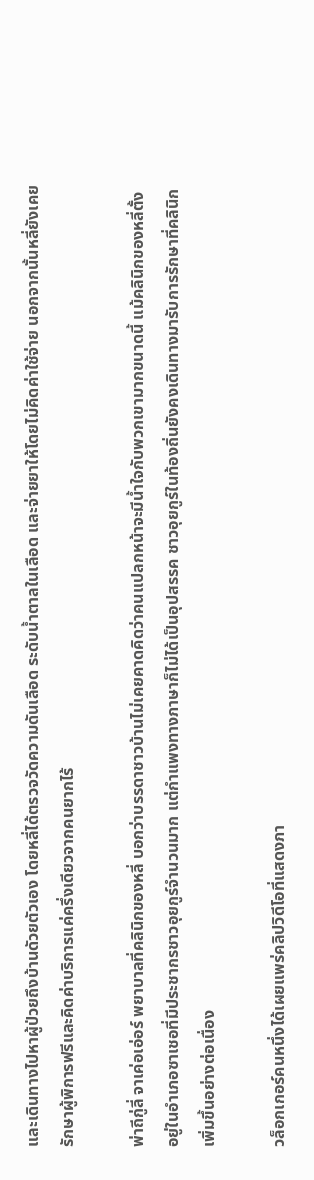และเดินทางไปหาผู้ป่วยถึงบ้านดัวยตัวเอง โดยหลี่ได้ตรวจวัดความดันเลือด ระดับน้ำตาลในเลือด และจ่ายยาให้โดยไม่คิดค่าใช้จ่าย นอกจากนั้นหลี่ยังเคยรักษาผู้พิการฟรีและคิดค่าบริการแค่ครึ่งเดียวจากคนยากไร้

พ่าถีกู่ลี่ จาเค่อเอ่อร์ พยาบาลที่คลินิกของหลี่ บอกว่าบรรดาชาวบ้านไม่เคยคาดคิดว่าคนแปลกหน้าจะมีน้ำใจกับพวกเขามากขนาดนี้ แม้คลินิกของหลี่ตั้งอยู่ในอำเภอซาเชอที่มีประชากรชาวอุยกูร์จำนวนมาก แต่กำแพงทางภาษาก็ไม่ได้เป็นอุปสรรค ชาวอุยกูร์ในท้องถิ่นยังคงเดินทางมารับการรักษาที่คลินิกเพิ่มขึ้นอย่างต่อเนื่อง

วล็อกเกอร์คนหนึ่งได้เผยแพร่คลิปวิดีโอที่แสดงภา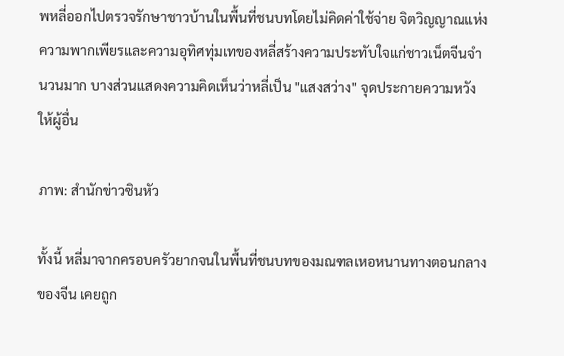พหลี่ออกไปตรวจรักษาชาวบ้านในพื้นที่ชนบทโดยไม่คิดค่าใช้จ่าย จิตวิญญาณแห่งความพากเพียรและความอุทิศทุ่มเทของหลี่สร้างความประทับใจแก่ชาวเน็ตจีนจำนวนมาก บางส่วนแสดงความคิดเห็นว่าหลี่เป็น "แสงสว่าง" จุดประกายความหวังให้ผู้อื่น

ภาพ: สำนักข่าวซินหัว

ทั้งนี้ หลี่มาจากครอบครัวยากจนในพื้นที่ชนบทของมณฑลเหอหนานทางตอนกลางของจีน เคยถูก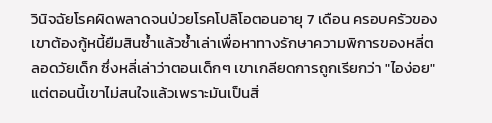วินิจฉัยโรคผิดพลาดจนป่วยโรคโปลิโอตอนอายุ 7 เดือน ครอบครัวของเขาต้องกู้หนี้ยืมสินซ้ำแล้วซ้ำเล่าเพื่อหาทางรักษาความพิการของหลี่ตลอดวัยเด็ก ซึ่งหลี่เล่าว่าตอนเด็กๆ เขาเกลียดการถูกเรียกว่า "ไอง่อย" แต่ตอนนี้เขาไม่สนใจแล้วเพราะมันเป็นสิ่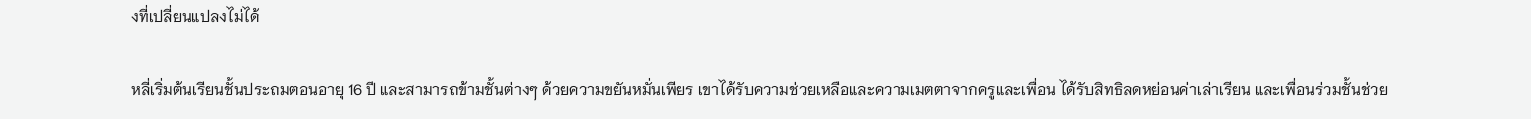งที่เปลี่ยนแปลงไม่ได้

หลี่เริ่มต้นเรียนชั้นประถมตอนอายุ 16 ปี และสามารถข้ามชั้นต่างๆ ด้วยความขยันหมั่นเพียร เขาได้รับความช่วยเหลือและความเมตตาจากครูและเพื่อน ได้รับสิทธิลดหย่อนค่าเล่าเรียน และเพื่อนร่วมชั้นช่วย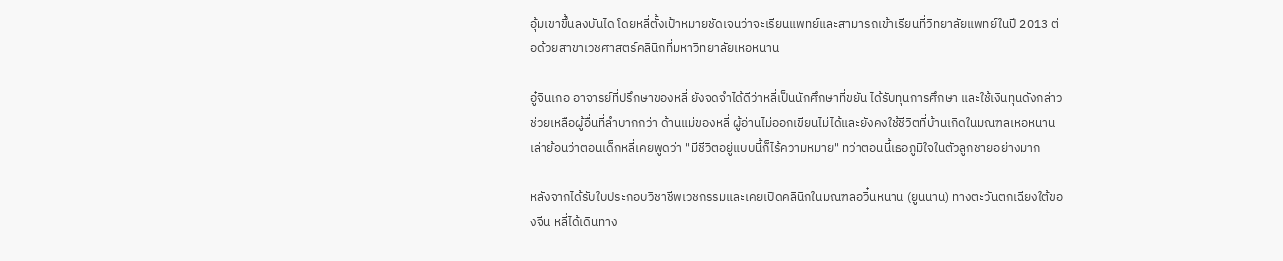อุ้มเขาขึ้นลงบันได โดยหลี่ตั้งเป้าหมายชัดเจนว่าจะเรียนแพทย์และสามารถเข้าเรียนที่วิทยาลัยแพทย์ในปี 2013 ต่อด้วยสาขาเวชศาสตร์คลินิกที่มหาวิทยาลัยเหอหนาน

อู๋จินเกอ อาจารย์ที่ปรึกษาของหลี่ ยังจดจำได้ดีว่าหลี่เป็นนักศึกษาที่ขยัน ได้รับทุนการศึกษา และใช้เงินทุนดังกล่าวช่วยเหลือผู้อื่นที่ลำบากกว่า ด้านแม่ของหลี่ ผู้อ่านไม่ออกเขียนไม่ได้และยังคงใช้ชีวิตที่บ้านเกิดในมณฑลเหอหนาน เล่าย้อนว่าตอนเด็กหลี่เคยพูดว่า "มีชีวิตอยู่แบบนี้ก็ไร้ความหมาย" ทว่าตอนนี้เธอภูมิใจในตัวลูกชายอย่างมาก

หลังจากได้รับใบประกอบวิชาชีพเวชกรรมและเคยเปิดคลินิกในมณฑลอวิ๋นหนาน (ยูนนาน) ทางตะวันตกเฉียงใต้ของจีน หลี่ได้เดินทาง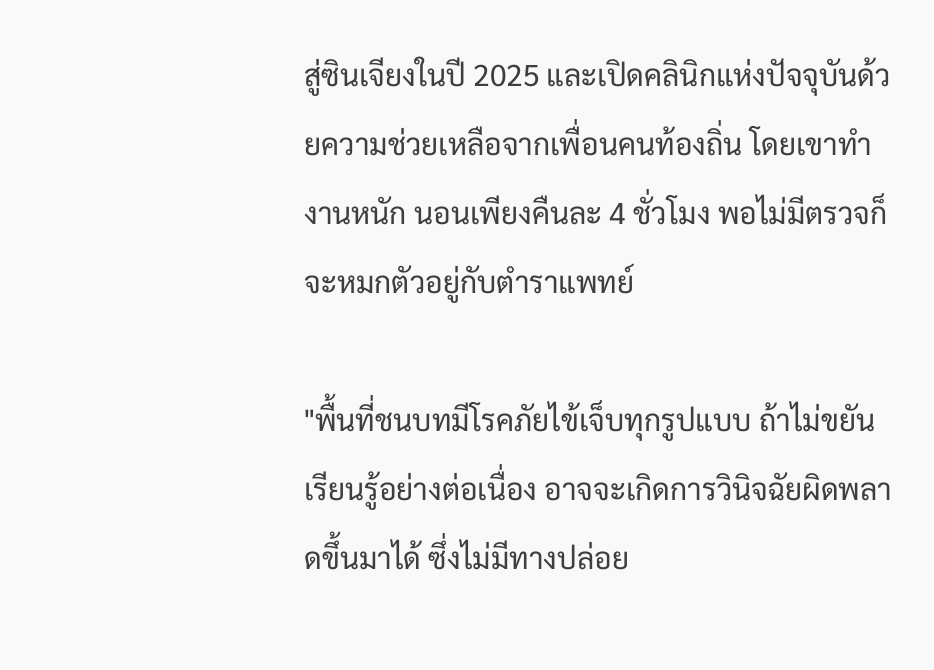สู่ซินเจียงในปี 2025 และเปิดคลินิกแห่งปัจจุบันด้วยความช่วยเหลือจากเพื่อนคนท้องถิ่น โดยเขาทำงานหนัก นอนเพียงคืนละ 4 ชั่วโมง พอไม่มีตรวจก็จะหมกตัวอยู่กับตำราแพทย์

"พื้นที่ชนบทมีโรคภัยไข้เจ็บทุกรูปแบบ ถ้าไม่ขยันเรียนรู้อย่างต่อเนื่อง อาจจะเกิดการวินิจฉัยผิดพลาดขึ้นมาได้ ซึ่งไม่มีทางปล่อย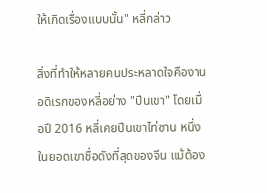ให้เกิดเรื่องแบบนั้น" หลี่กล่าว

สิ่งที่ทำให้หลายคนประหลาดใจคืองานอดิเรกของหลี่อย่าง "ปีนเขา" โดยเมื่อปี 2016 หลี่เคยปีนเขาไท่ซาน หนึ่งในยอดเขาชื่อดังที่สุดของจีน แม้ต้อง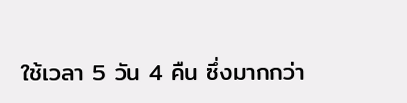ใช้เวลา 5 วัน 4 คืน ซึ่งมากกว่า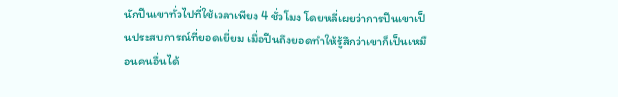นักปีนเขาทั่วไปที่ใช้เวลาเพียง 4 ชั่วโมง โดยหลี่เผยว่าการปีนเขาเป็นประสบการณ์ที่ยอดเยี่ยม เมื่อปีนถึงยอดทำให้รู้สึกว่าเขาก็เป็นเหมือนคนอื่นได้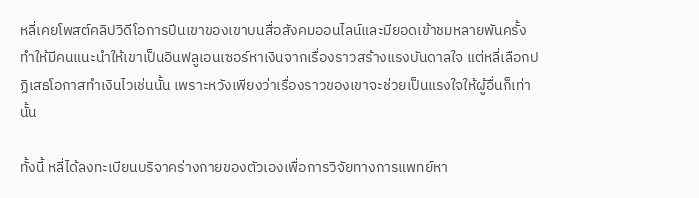หลี่เคยโพสต์คลิปวิดีโอการปีนเขาของเขาบนสื่อสังคมออนไลน์และมียอดเข้าชมหลายพันครั้ง ทำให้มีคนแนะนำให้เขาเป็นอินฟลูเอนเซอร์หาเงินจากเรื่องราวสร้างแรงบันดาลใจ แต่หลี่เลือกปฏิเสธโอกาสทำเงินไวเช่นนั้น เพราะหวังเพียงว่าเรื่องราวของเขาจะช่วยเป็นแรงใจให้ผู้อื่นก็เท่านั้น

ทั้งนี้ หลี่ได้ลงทะเบียนบริจาคร่างกายของตัวเองเพื่อการวิจัยทางการแพทย์หา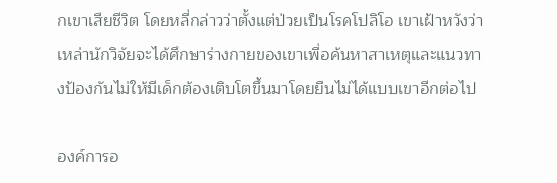กเขาเสียชีวิต โดยหลี่กล่าวว่าตั้งแต่ป่วยเป็นโรคโปลิโอ เขาเฝ้าหวังว่าเหล่านักวิจัยจะได้ศึกษาร่างกายของเขาเพื่อค้นหาสาเหตุและแนวทางป้องกันไม่ให้มีเด็กต้องเติบโตขึ้นมาโดยยืนไม่ได้แบบเขาอีกต่อไป

องค์การอ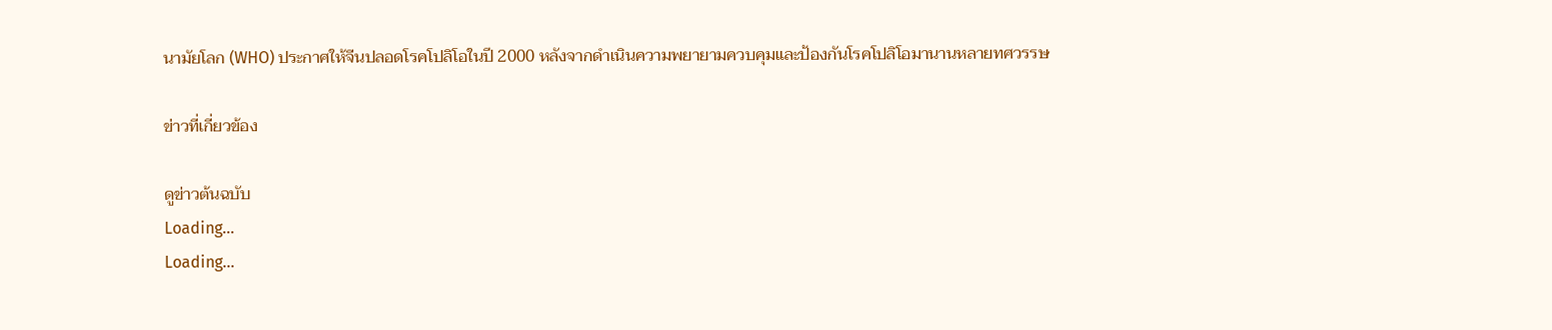นามัยโลก (WHO) ประกาศให้จีนปลอดโรคโปลิโอในปี 2000 หลังจากดำเนินความพยายามควบคุมและป้องกันโรคโปลิโอมานานหลายทศวรรษ

ข่าวที่เกี่ยวข้อง

ดูข่าวต้นฉบับ
Loading...
Loading...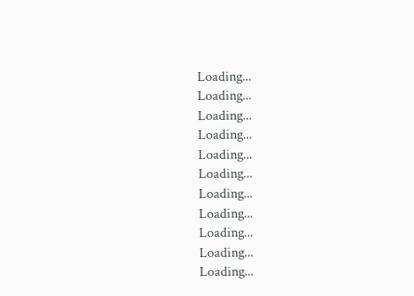Loading...
Loading...
Loading...
Loading...
Loading...
Loading...
Loading...
Loading...
Loading...
Loading...
Loading...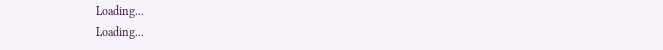Loading...
Loading...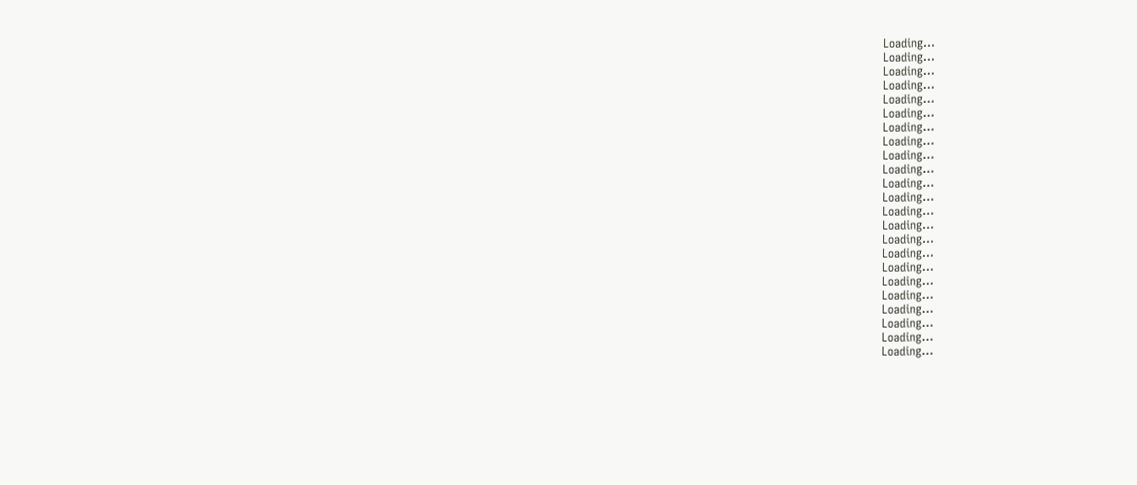Loading...
Loading...
Loading...
Loading...
Loading...
Loading...
Loading...
Loading...
Loading...
Loading...
Loading...
Loading...
Loading...
Loading...
Loading...
Loading...
Loading...
Loading...
Loading...
Loading...
Loading...
Loading...
Loading...